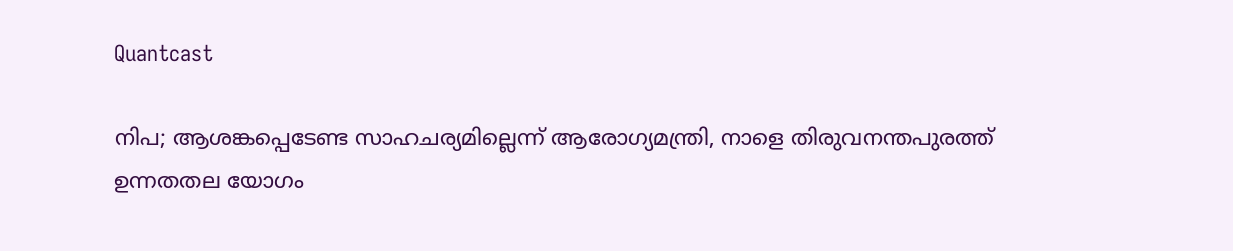Quantcast

നിപ; ആശങ്കപ്പെടേണ്ട സാഹചര്യമില്ലെന്ന് ആരോഗ്യമന്ത്രി, നാളെ തിരുവനന്തപുരത്ത് ഉന്നതതല യോഗം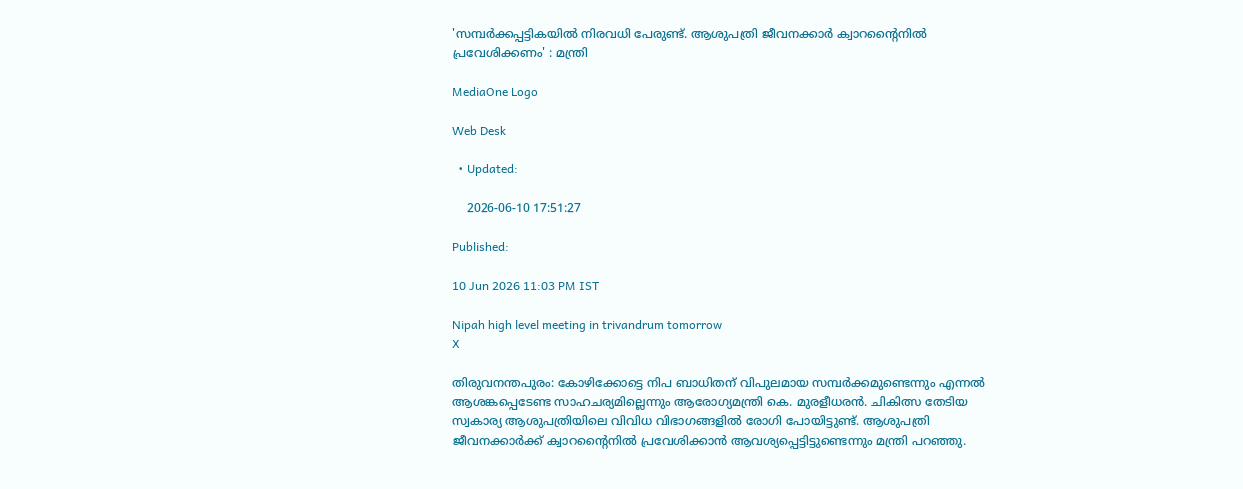'സമ്പര്‍ക്കപ്പട്ടികയില്‍ നിരവധി പേരുണ്ട്. ആശുപത്രി ജീവനക്കാര്‍ ക്വാറൻ്റൈനില്‍ പ്രവേശിക്കണം' : മന്ത്രി

MediaOne Logo

Web Desk

  • Updated:

    2026-06-10 17:51:27

Published:

10 Jun 2026 11:03 PM IST

Nipah high level meeting in trivandrum tomorrow
X

തിരുവനന്തപുരം: കോഴിക്കോട്ടെ നിപ ബാധിതന് വിപുലമായ സമ്പര്‍ക്കമുണ്ടെന്നും എന്നല്‍ ആശങ്കപ്പെടേണ്ട സാഹചര്യമില്ലെന്നും ആരോഗ്യമന്ത്രി കെ. മുരളീധരന്‍. ചികിത്സ തേടിയ സ്വകാര്യ ആശുപത്രിയിലെ വിവിധ വിഭാഗങ്ങളില്‍ രോഗി പോയിട്ടുണ്ട്. ആശുപത്രി ജീവനക്കാര്‍ക്ക് ക്വാറന്റൈനില്‍ പ്രവേശിക്കാന്‍ ആവശ്യപ്പെട്ടിട്ടുണ്ടെന്നും മന്ത്രി പറഞ്ഞു.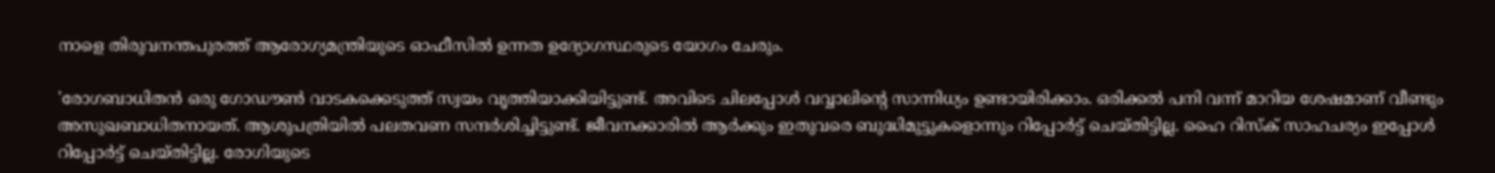നാളെ തിരുവനന്തപുരത്ത് ആരോഗ്യമന്ത്രിയുടെ ഓഫീസില്‍ ഉന്നത ഉദ്യോഗസ്ഥരുടെ യോഗം ചേരും.

'രോഗബാധിതന്‍ ഒരു ഗോഡൗണ്‍ വാടകക്കെടുത്ത് സ്വയം വൃത്തിയാക്കിയിട്ടുണ്ട്. അവിടെ ചിലപ്പോള്‍ വവ്വാലിന്റെ സാന്നിധ്യം ഉണ്ടായിരിക്കാം. ഒരിക്കല്‍ പനി വന്ന് മാറിയ ശേഷമാണ് വീണ്ടും അസുഖബാധിതനായത്. ആശുപത്രിയില്‍ പലതവണ സന്ദര്‍ശിച്ചിട്ടുണ്ട്. ജീവനക്കാരില്‍ ആര്‍ക്കും ഇതുവരെ ബുദ്ധിമുട്ടുകളൊന്നും റിപ്പോര്‍ട്ട് ചെയ്തിട്ടില്ല. ഹൈ റിസ്‌ക് സാഹചര്യം ഇപ്പോള്‍ റിപ്പോര്‍ട്ട് ചെയ്തിട്ടില്ല. രോഗിയുടെ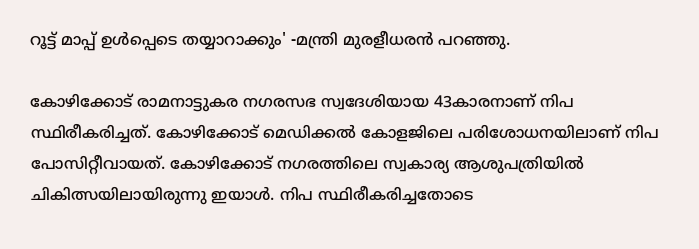റൂട്ട് മാപ്പ് ഉള്‍പ്പെടെ തയ്യാറാക്കും' -മന്ത്രി മുരളീധരന്‍ പറഞ്ഞു.

കോഴിക്കോട് രാമനാട്ടുകര നഗരസഭ സ്വദേശിയായ 43കാരനാണ് നിപ സ്ഥിരീകരിച്ചത്. കോഴിക്കോട് മെഡിക്കല്‍ കോളജിലെ പരിശോധനയിലാണ് നിപ പോസിറ്റീവായത്. കോഴിക്കോട് നഗരത്തിലെ സ്വകാര്യ ആശുപത്രിയിൽ ചികിത്സയിലായിരുന്നു ഇയാള്‍. നിപ സ്ഥിരീകരിച്ചതോടെ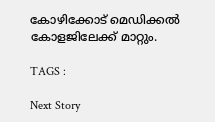കോഴിക്കോട് മെഡിക്കല്‍ കോളജിലേക്ക് മാറ്റും.

TAGS :

Next Story